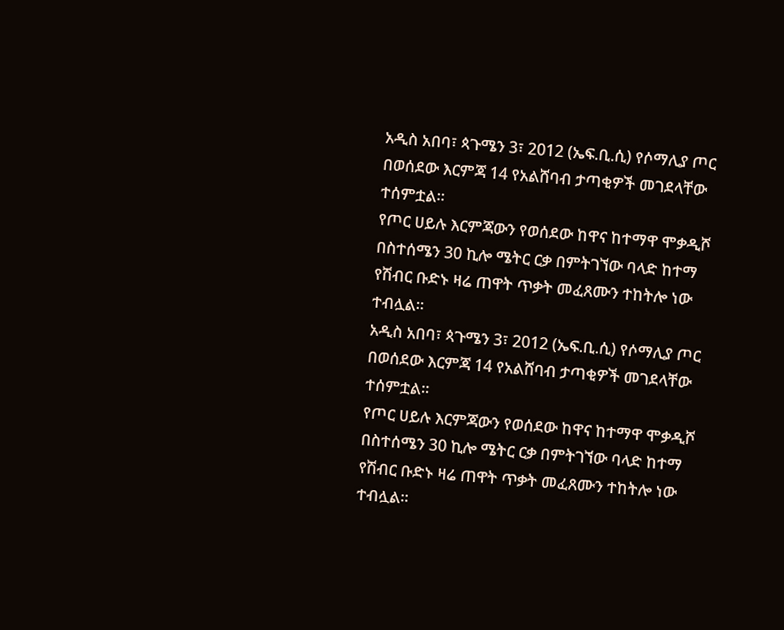አዲስ አበባ፣ ጳጉሜን 3፣ 2012 (ኤፍ.ቢ.ሲ) የሶማሊያ ጦር በወሰደው እርምጃ 14 የአልሸባብ ታጣቂዎች መገደላቸው ተሰምቷል።
የጦር ሀይሉ እርምጃውን የወሰደው ከዋና ከተማዋ ሞቃዲሾ በስተሰሜን 30 ኪሎ ሜትር ርቃ በምትገኘው ባላድ ከተማ የሽብር ቡድኑ ዛሬ ጠዋት ጥቃት መፈጸሙን ተከትሎ ነው ተብሏል።
አዲስ አበባ፣ ጳጉሜን 3፣ 2012 (ኤፍ.ቢ.ሲ) የሶማሊያ ጦር በወሰደው እርምጃ 14 የአልሸባብ ታጣቂዎች መገደላቸው ተሰምቷል።
የጦር ሀይሉ እርምጃውን የወሰደው ከዋና ከተማዋ ሞቃዲሾ በስተሰሜን 30 ኪሎ ሜትር ርቃ በምትገኘው ባላድ ከተማ የሽብር ቡድኑ ዛሬ ጠዋት ጥቃት መፈጸሙን ተከትሎ ነው ተብሏል።